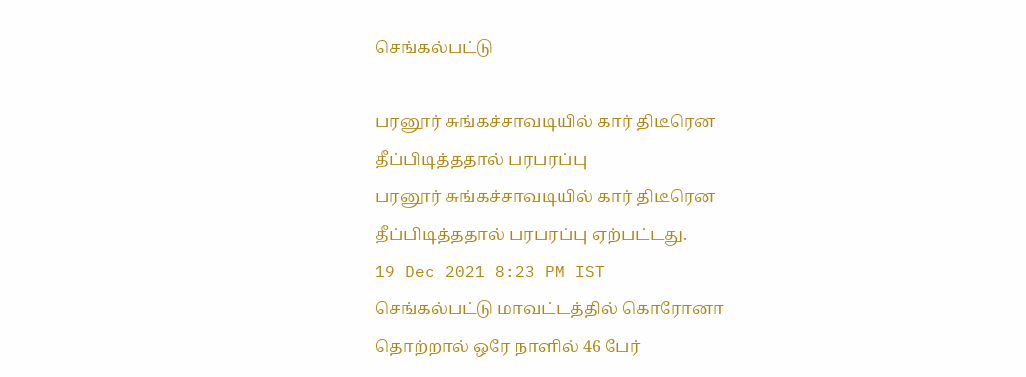செங்கல்பட்டு

பரனூர் சுங்கச்சாவடியில் கார் திடீரென தீப்பிடித்ததால் பரபரப்பு
பரனூர் சுங்கச்சாவடியில் கார் திடீரென தீப்பிடித்ததால் பரபரப்பு ஏற்பட்டது.
19 Dec 2021 8:23 PM IST
செங்கல்பட்டு மாவட்டத்தில் கொரோனா தொற்றால் ஒரே நாளில் 46 பேர்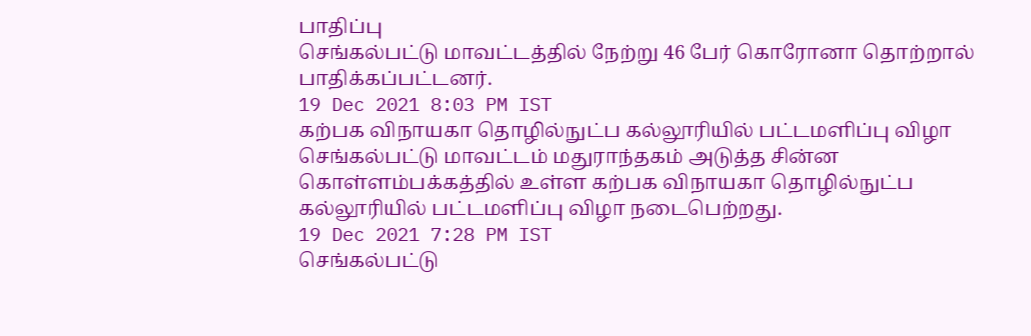பாதிப்பு
செங்கல்பட்டு மாவட்டத்தில் நேற்று 46 பேர் கொரோனா தொற்றால் பாதிக்கப்பட்டனர்.
19 Dec 2021 8:03 PM IST
கற்பக விநாயகா தொழில்நுட்ப கல்லூரியில் பட்டமளிப்பு விழா
செங்கல்பட்டு மாவட்டம் மதுராந்தகம் அடுத்த சின்ன கொள்ளம்பக்கத்தில் உள்ள கற்பக விநாயகா தொழில்நுட்ப கல்லூரியில் பட்டமளிப்பு விழா நடைபெற்றது.
19 Dec 2021 7:28 PM IST
செங்கல்பட்டு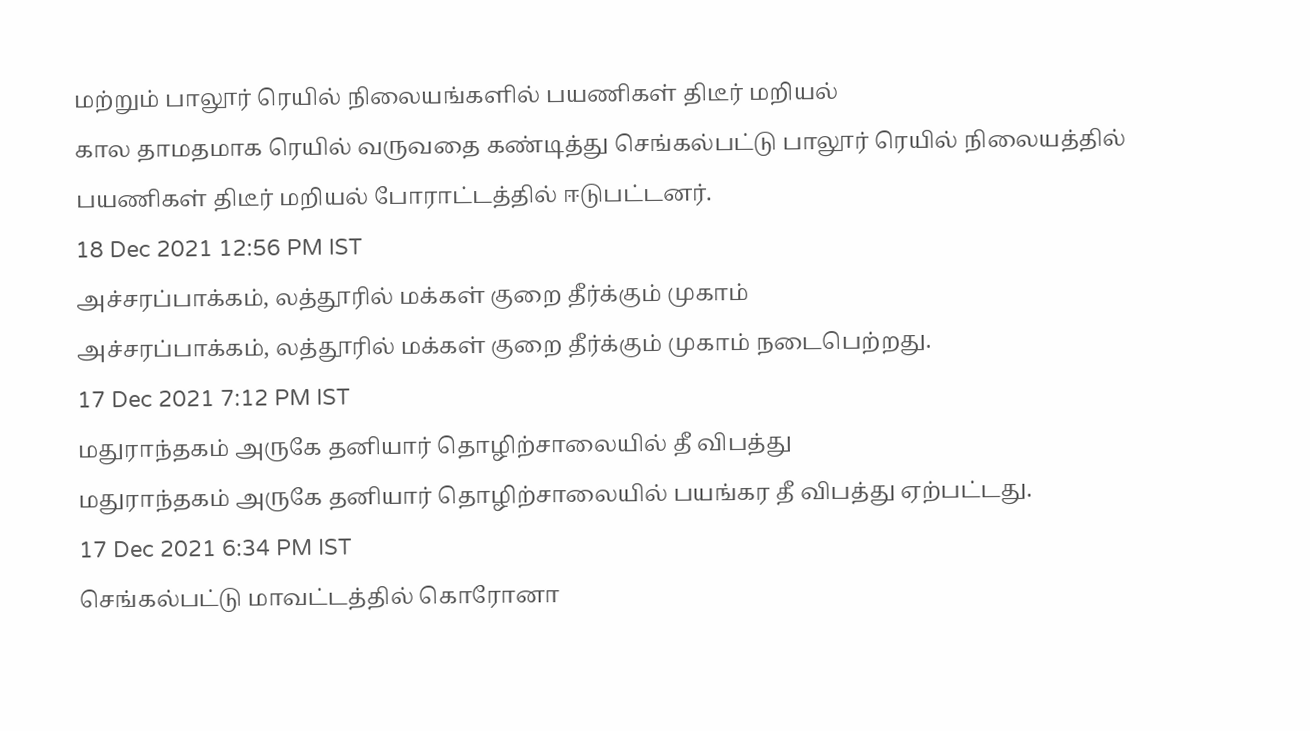மற்றும் பாலூர் ரெயில் நிலையங்களில் பயணிகள் திடீர் மறியல்
கால தாமதமாக ரெயில் வருவதை கண்டித்து செங்கல்பட்டு பாலூர் ரெயில் நிலையத்தில் பயணிகள் திடீர் மறியல் போராட்டத்தில் ஈடுபட்டனர்.
18 Dec 2021 12:56 PM IST
அச்சரப்பாக்கம், லத்தூரில் மக்கள் குறை தீர்க்கும் முகாம்
அச்சரப்பாக்கம், லத்தூரில் மக்கள் குறை தீர்க்கும் முகாம் நடைபெற்றது.
17 Dec 2021 7:12 PM IST
மதுராந்தகம் அருகே தனியார் தொழிற்சாலையில் தீ விபத்து
மதுராந்தகம் அருகே தனியார் தொழிற்சாலையில் பயங்கர தீ விபத்து ஏற்பட்டது.
17 Dec 2021 6:34 PM IST
செங்கல்பட்டு மாவட்டத்தில் கொரோனா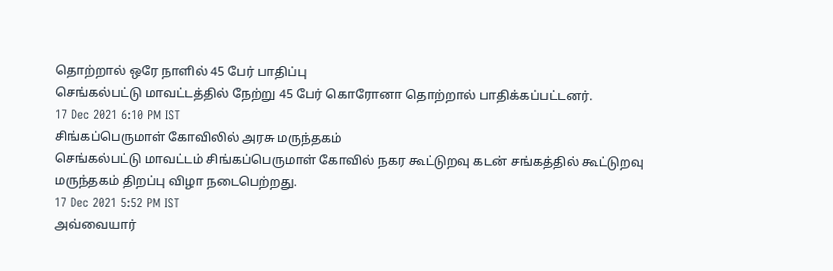தொற்றால் ஒரே நாளில் 45 பேர் பாதிப்பு
செங்கல்பட்டு மாவட்டத்தில் நேற்று 45 பேர் கொரோனா தொற்றால் பாதிக்கப்பட்டனர்.
17 Dec 2021 6:10 PM IST
சிங்கப்பெருமாள் கோவிலில் அரசு மருந்தகம்
செங்கல்பட்டு மாவட்டம் சிங்கப்பெருமாள் கோவில் நகர கூட்டுறவு கடன் சங்கத்தில் கூட்டுறவு மருந்தகம் திறப்பு விழா நடைபெற்றது.
17 Dec 2021 5:52 PM IST
அவ்வையார்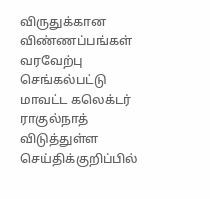விருதுக்கான விண்ணப்பங்கள் வரவேற்பு
செங்கல்பட்டு மாவட்ட கலெக்டர் ராகுல்நாத் விடுத்துள்ள செய்திக்குறிப்பில்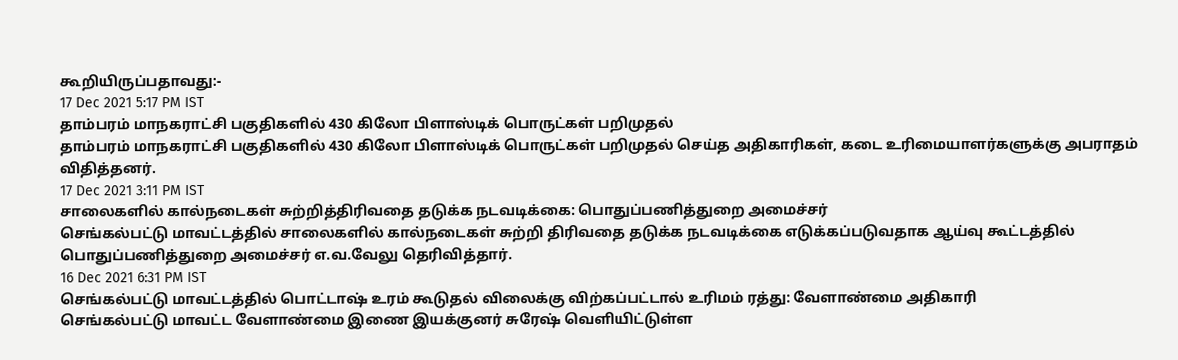கூறியிருப்பதாவது:-
17 Dec 2021 5:17 PM IST
தாம்பரம் மாநகராட்சி பகுதிகளில் 430 கிலோ பிளாஸ்டிக் பொருட்கள் பறிமுதல்
தாம்பரம் மாநகராட்சி பகுதிகளில் 430 கிலோ பிளாஸ்டிக் பொருட்கள் பறிமுதல் செய்த அதிகாரிகள், கடை உரிமையாளர்களுக்கு அபராதம் விதித்தனர்.
17 Dec 2021 3:11 PM IST
சாலைகளில் கால்நடைகள் சுற்றித்திரிவதை தடுக்க நடவடிக்கை: பொதுப்பணித்துறை அமைச்சர்
செங்கல்பட்டு மாவட்டத்தில் சாலைகளில் கால்நடைகள் சுற்றி திரிவதை தடுக்க நடவடிக்கை எடுக்கப்படுவதாக ஆய்வு கூட்டத்தில் பொதுப்பணித்துறை அமைச்சர் எ.வ.வேலு தெரிவித்தார்.
16 Dec 2021 6:31 PM IST
செங்கல்பட்டு மாவட்டத்தில் பொட்டாஷ் உரம் கூடுதல் விலைக்கு விற்கப்பட்டால் உரிமம் ரத்து: வேளாண்மை அதிகாரி
செங்கல்பட்டு மாவட்ட வேளாண்மை இணை இயக்குனர் சுரேஷ் வெளியிட்டுள்ள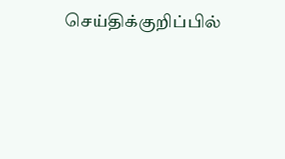செய்திக்குறிப்பில்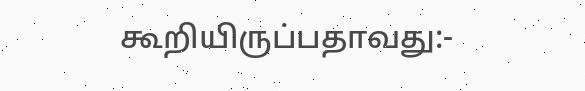கூறியிருப்பதாவது:-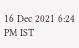16 Dec 2021 6:24 PM IST